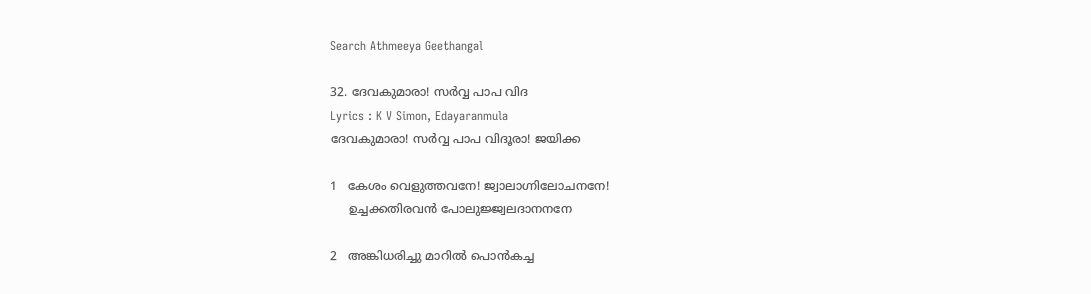Search Athmeeya Geethangal

32. ദേവകുമാരാ! സര്‍വ്വ പാപ വിദ
Lyrics : K V Simon, Edayaranmula
ദേവകുമാരാ! സര്‍വ്വ പാപ വിദൂരാ! ജയിക്ക

1   കേശം വെളുത്തവനേ! ജ്വാലാഗ്നിലോചനനേ!
     ഉച്ചക്കതിരവന്‍ പോലുജ്ജ്വലദാനനനേ

2   അങ്കിധരിച്ചു മാറില്‍ പൊന്‍കച്ച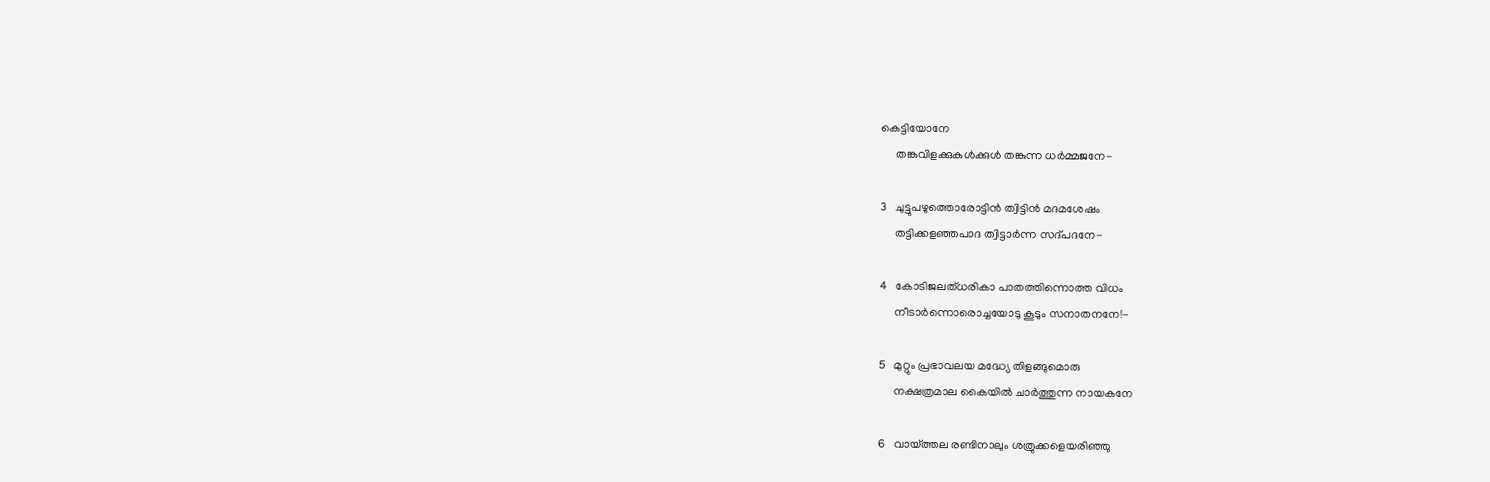കെട്ടിയോനേ
     തങ്കവിളക്കുകള്‍ക്കുള്‍ തങ്കുന്ന ധര്‍മ്മജനേ-

3   ചുട്ടുപഴുത്തൊരോട്ടിന്‍ ത്വിട്ടിന്‍ മദമശേഷം
     തട്ടിക്കളഞ്ഞപാദ ത്വിട്ടാര്‍ന്ന സദ്പദനേ-

4   കോടിജലത്ധരികാ പാതത്തിന്നൊത്ത വിധം
     നീടാര്‍ന്നൊരൊച്ചയോടു കൂടും സനാതനനേ!-

5   മുറ്റും പ്രഭാവലയ മദ്ധ്യേ തിളങ്ങുമൊരു
     നക്ഷത്രമാല കൈയില്‍ ചാര്‍ത്തുന്ന നായകനേ

6   വായ്ത്തല രണ്ടിനാലും ശത്രുക്കളെയരിഞ്ഞു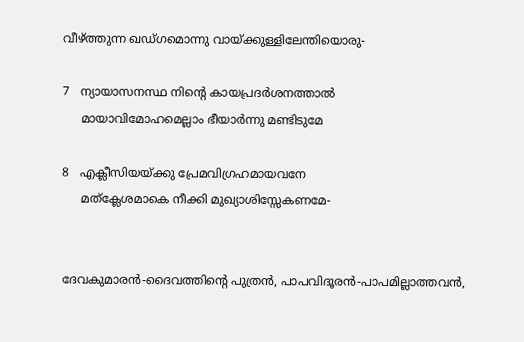വീഴ്ത്തുന്ന ഖഡ്ഗമൊന്നു വായ്ക്കുള്ളിലേന്തിയൊരു-

7   ന്യായാസനസ്ഥ നിന്‍റെ കായപ്രദര്‍ശനത്താല്‍
     മായാവിമോഹമെല്ലാം ഭീയാര്‍ന്നു മണ്ടിടുമേ

8   എക്ലീസിയയ്ക്കു പ്രേമവിഗ്രഹമായവനേ
     മത്ക്ലേശമാകെ നീക്കി മുഖ്യാശിസ്സേകണമേ-


ദേവകുമാരന്‍-ദൈവത്തിന്റെ പുത്രൻ, പാപവിദൂരന്‍-പാപമില്ലാത്തവന്‍,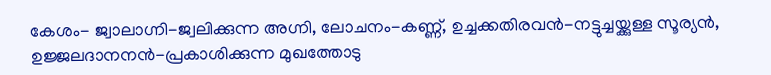കേശം- ജ്വാലാഗ്നി-ജ്വലിക്കുന്ന അഗ്നി, ലോചനം-കണ്ണ്‌, ഉച്ചക്കതിരവന്‍-നട്ടുച്ചയ്ക്കുള്ള സൂര്യന്‍, ഉജ്ജലദാനനന്‍-പ്രകാശിക്കുന്ന മുഖത്തോടു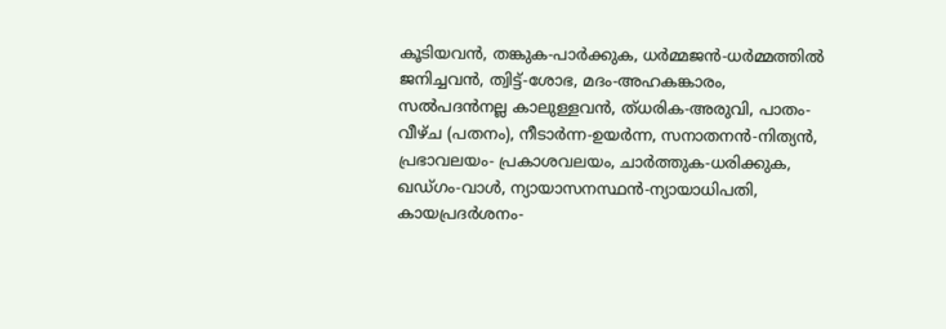കൂടിയവന്‍, തങ്കുക-പാര്‍ക്കുക, ധര്‍മ്മജന്‍-ധര്‍മ്മത്തില്‍ ജനിച്ചവന്‍, ത്വിട്ട്‌-ശോഭ, മദം-അഹകങ്കാരം, സല്‍പദന്‍നല്ല കാലുള്ളവന്‍, ത്ധരിക-അരുവി, പാതം-വീഴ്ച (പതനം), നീടാര്‍ന്ന-ഉയര്‍ന്ന, സനാതനന്‍-നിത്യന്‍, പ്രഭാവലയം- പ്രകാശവലയം, ചാര്‍ത്തുക-ധരിക്കുക, ഖഡ്ഗം-വാള്‍, ന്യായാസനസ്ഥന്‍-ന്യായാധിപതി, കായപ്രദര്‍ശനം-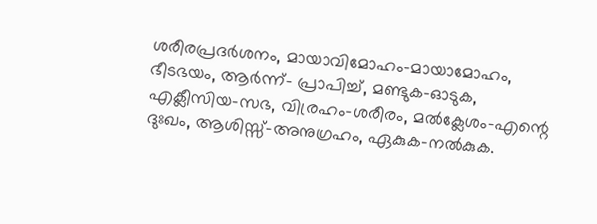ശരീരപ്രദര്‍ശനം, മായാവിമോഹം-മായാമോഹം, ഭീടഭയം, ആര്‍ന്ന്- പ്രാപിച്ച്‌, മണ്ടുക-ഓടുക, എക്ലീസിയ-സഭ, വിര്രഹം-ശരീരം, മല്‍ക്ലേശം-എന്റെ ദുഃഖം, ആശിസ്സ്‌-അനുഗ്രഹം, ഏകുക-നല്‍കുക.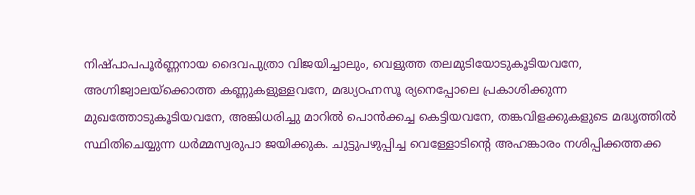നിഷ്പാപപൂര്‍ണ്ണനായ ദൈവപുത്രാ വിജയിച്ചാലും, വെളുത്ത തലമുടിയോടുകൂടിയവനേ, അഗ്നിജ്വാലയ്ക്കൊത്ത കണ്ണുകളുള്ളവനേ, മദ്ധ്യഠഹ്നസൂ ര്യനെപ്പോലെ പ്രകാശിക്കുന്ന മുഖത്തോടുകൂടിയവനേ, അങ്കിധരിച്ചു മാറില്‍ പൊന്‍ക്കച്ച കെട്ടിയവനേ, തങ്കവിളക്കുകളുടെ മദ്ധൃത്തില്‍ സ്ഥിതിചെയ്യുന്ന ധര്‍മ്മസ്വരുപാ ജയിക്കുക. ചുട്ടുപഴുപ്പിച്ച വെള്ളോടിന്റെ അഹങ്കാരം നശിപ്പിക്കത്തക്ക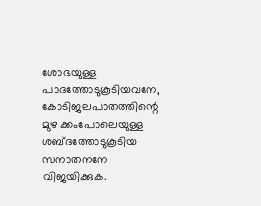ശോഭയുള്ള പാദത്തോടുകൂടിയവനേ, കോടിജലപാതത്തിന്റെ മുഴ ക്കംപോലെയുള്ള ശബ്ദത്തോടുകൂടിയ സനാതനനേ വിജയിക്കുക.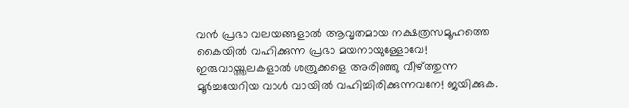വന്‍ പ്രഭാ വലയങ്ങളാല്‍ ആവൃതമായ നക്ഷത്രസമൂഹത്തെ കൈയില്‍ വഹിക്കുന്ന പ്രഭാ മയനായുള്ളോവേ! ഇരുവായ്ത്തലകളാല്‍ ശത്രുക്കളെ അരിഞ്ഞു വീഴ്ത്തുന്ന മൂര്‍ച്ചയേറിയ വാള്‍ വായില്‍ വഹിച്ചിരിക്കുന്നവനേ! ജയിക്കുക.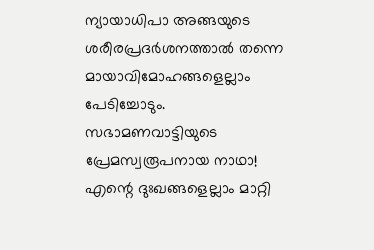ന്യായാധിപാ അങ്ങയുടെ ശരീരപ്രദര്‍ശനത്താല്‍ തന്നെ മായാവിമോഹങ്ങളെല്ലാം പേടിച്ചോടും. സഭാമണവാട്ടിയുടെ പ്രേമസ്വരൂപനായ നാഥാ! എന്റെ ദുഃഖങ്ങളെല്ലാം മാറ്റി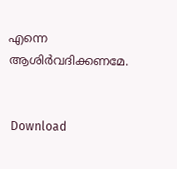എന്നെ ആശിര്‍വദിക്കണമേ.


 Download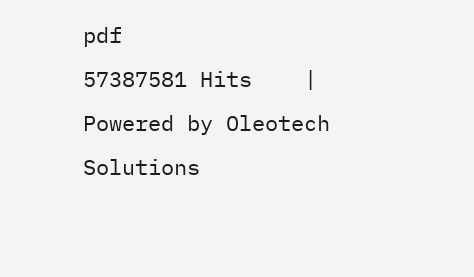pdf
57387581 Hits    |    Powered by Oleotech Solutions